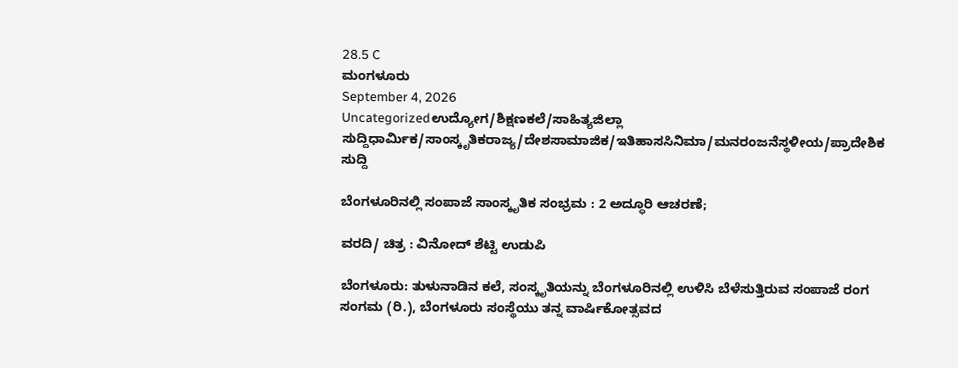28.5 C
ಮಂಗಳೂರು
September 4, 2026
Uncategorizedಉದ್ಯೋಗ/ಶಿಕ್ಷಣಕಲೆ/ಸಾಹಿತ್ಯಜಿಲ್ಲಾ ಸುದ್ದಿಧಾರ್ಮಿಕ/ಸಾಂಸ್ಕೃತಿಕರಾಜ್ಯ/ದೇಶಸಾಮಾಜಿಕ/ಇತಿಹಾಸಸಿನಿಮಾ/ಮನರಂಜನೆಸ್ಥಳೀಯ/ಪ್ರಾದೇಶಿಕ ಸುದ್ದಿ

ಬೆಂಗಳೂರಿನಲ್ಲಿ ಸಂಪಾಜೆ ಸಾಂಸ್ಕೃತಿಕ ಸಂಭ್ರಮ : 2 ಅದ್ಧೂರಿ ಆಚರಣೆ;

ವರದಿ/ ಚಿತ್ರ : ವಿನೋದ್ ಶೆಟ್ಟಿ ಉಡುಪಿ

ಬೆಂಗಳೂರು: ತುಳುನಾಡಿನ ಕಲೆ, ಸಂಸ್ಕೃತಿಯನ್ನು ಬೆಂಗಳೂರಿನಲ್ಲಿ ಉಳಿಸಿ ಬೆಳೆಸುತ್ತಿರುವ ಸಂಪಾಜೆ ರಂಗ ಸಂಗಮ (ರಿ.), ಬೆಂಗಳೂರು ಸಂಸ್ಥೆಯು ತನ್ನ ವಾರ್ಷಿಕೋತ್ಸವದ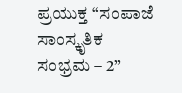ಪ್ರಯುಕ್ತ “ಸಂಪಾಜೆ ಸಾಂಸ್ಕೃತಿಕ ಸಂಭ್ರಮ – 2”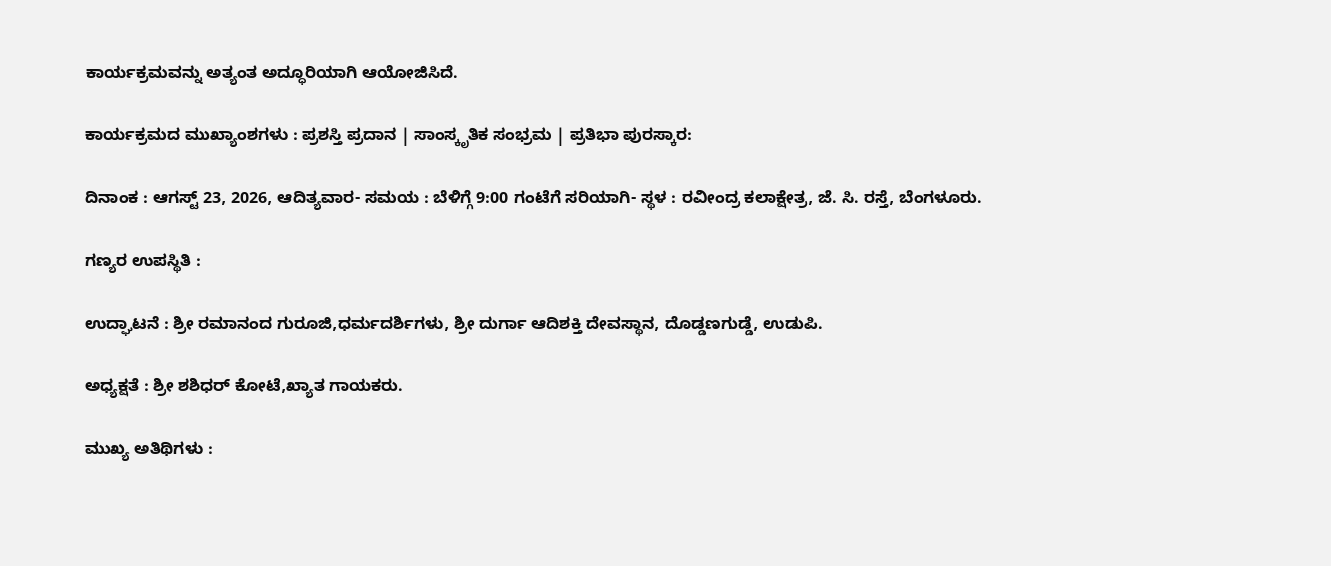ಕಾರ್ಯಕ್ರಮವನ್ನು ಅತ್ಯಂತ ಅದ್ಧೂರಿಯಾಗಿ ಆಯೋಜಿಸಿದೆ.

ಕಾರ್ಯಕ್ರಮದ ಮುಖ್ಯಾಂಶಗಳು : ಪ್ರಶಸ್ತಿ ಪ್ರದಾನ | ಸಾಂಸ್ಕೃತಿಕ ಸಂಭ್ರಮ | ಪ್ರತಿಭಾ ಪುರಸ್ಕಾರ:

ದಿನಾಂಕ : ಆಗಸ್ಟ್ 23, 2026, ಆದಿತ್ಯವಾರ- ಸಮಯ : ಬೆಳಿಗ್ಗೆ 9:00 ಗಂಟೆಗೆ ಸರಿಯಾಗಿ- ಸ್ಥಳ : ರವೀಂದ್ರ ಕಲಾಕ್ಷೇತ್ರ, ಜೆ. ಸಿ. ರಸ್ತೆ, ಬೆಂಗಳೂರು.

ಗಣ್ಯರ ಉಪಸ್ಥಿತಿ :

ಉದ್ಘಾಟನೆ : ಶ್ರೀ ರಮಾನಂದ ಗುರೂಜಿ,ಧರ್ಮದರ್ಶಿಗಳು, ಶ್ರೀ ದುರ್ಗಾ ಆದಿಶಕ್ತಿ ದೇವಸ್ಥಾನ, ದೊಡ್ಡಣಗುಡ್ಡೆ, ಉಡುಪಿ.

ಅಧ್ಯಕ್ಷತೆ : ಶ್ರೀ ಶಶಿಧರ್ ಕೋಟೆ,ಖ್ಯಾತ ಗಾಯಕರು.

ಮುಖ್ಯ ಅತಿಥಿಗಳು :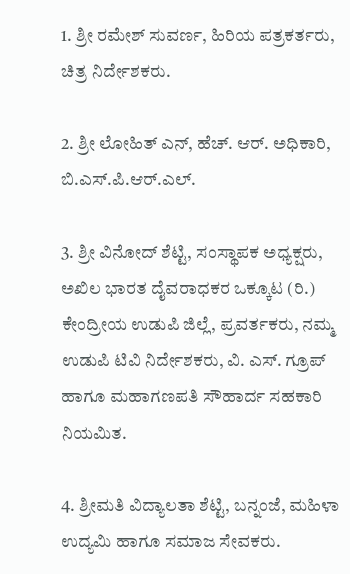1. ಶ್ರೀ ರಮೇಶ್ ಸುವರ್ಣ, ಹಿರಿಯ ಪತ್ರಕರ್ತರು, ಚಿತ್ರ ನಿರ್ದೇಶಕರು.

2. ಶ್ರೀ ಲೋಹಿತ್ ಎನ್, ಹೆಚ್. ಆರ್. ಅಧಿಕಾರಿ, ಬಿ.ಎಸ್.ಪಿ.ಆರ್.ಎಲ್.

3. ಶ್ರೀ ವಿನೋದ್ ಶೆಟ್ಟಿ, ಸಂಸ್ಥಾಪಕ ಅಧ್ಯಕ್ಷರು, ಅಖಿಲ ಭಾರತ ದೈವರಾಧಕರ ಒಕ್ಕೂಟ (ರಿ.) ಕೇಂದ್ರೀಯ ಉಡುಪಿ ಜಿಲ್ಲೆ, ಪ್ರವರ್ತಕರು, ನಮ್ಮ ಉಡುಪಿ ಟಿವಿ ನಿರ್ದೇಶಕರು, ವಿ. ಎಸ್. ಗ್ರೂಪ್ ಹಾಗೂ ಮಹಾಗಣಪತಿ ಸೌಹಾರ್ದ ಸಹಕಾರಿ ನಿಯಮಿತ.

4. ಶ್ರೀಮತಿ ವಿದ್ಯಾಲತಾ ಶೆಟ್ಟಿ, ಬನ್ನಂಜೆ, ಮಹಿಳಾ ಉದ್ಯಮಿ ಹಾಗೂ ಸಮಾಜ ಸೇವಕರು.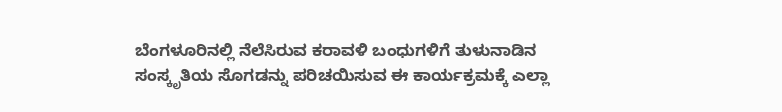ಬೆಂಗಳೂರಿನಲ್ಲಿ ನೆಲೆಸಿರುವ ಕರಾವಳಿ ಬಂಧುಗಳಿಗೆ ತುಳುನಾಡಿನ ಸಂಸ್ಕೃತಿಯ ಸೊಗಡನ್ನು ಪರಿಚಯಿಸುವ ಈ ಕಾರ್ಯಕ್ರಮಕ್ಕೆ ಎಲ್ಲಾ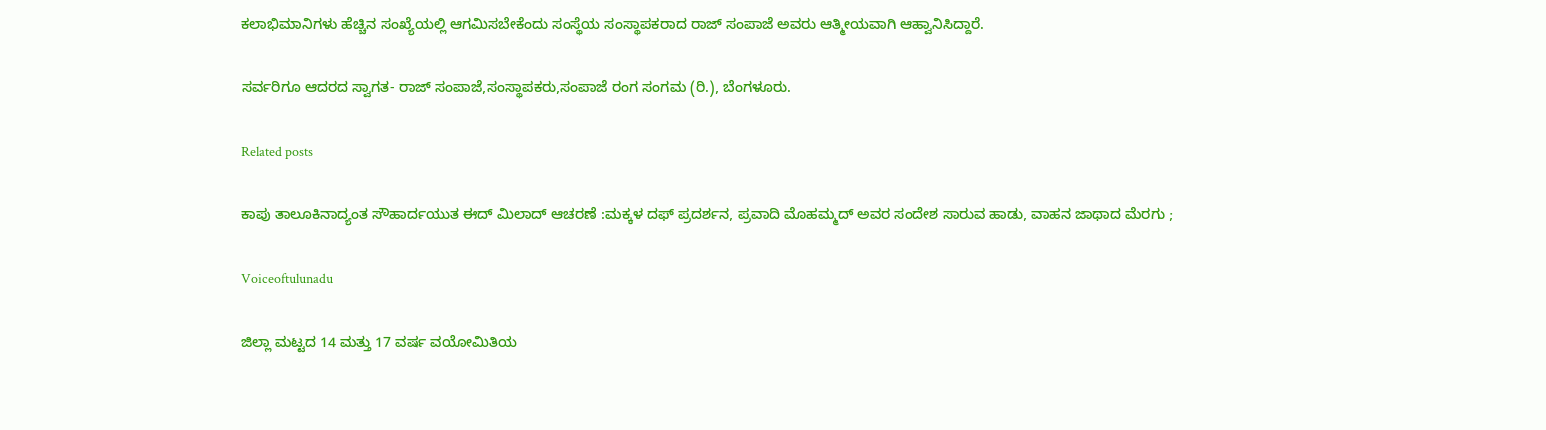ಕಲಾಭಿಮಾನಿಗಳು ಹೆಚ್ಚಿನ ಸಂಖ್ಯೆಯಲ್ಲಿ ಆಗಮಿಸಬೇಕೆಂದು ಸಂಸ್ಥೆಯ ಸಂಸ್ಥಾಪಕರಾದ ರಾಜ್ ಸಂಪಾಜೆ ಅವರು ಆತ್ಮೀಯವಾಗಿ ಆಹ್ವಾನಿಸಿದ್ದಾರೆ.

ಸರ್ವರಿಗೂ ಆದರದ ಸ್ವಾಗತ- ರಾಜ್ ಸಂಪಾಜೆ,ಸಂಸ್ಥಾಪಕರು,ಸಂಪಾಜೆ ರಂಗ ಸಂಗಮ (ರಿ.), ಬೆಂಗಳೂರು.

Related posts

ಕಾಪು ತಾಲೂಕಿನಾದ್ಯಂತ ಸೌಹಾರ್ದಯುತ ಈದ್ ಮಿಲಾದ್ ಆಚರಣೆ :ಮಕ್ಕಳ ದಫ್ ಪ್ರದರ್ಶನ, ಪ್ರವಾದಿ ಮೊಹಮ್ಮದ್ ಅವರ ಸಂದೇಶ ಸಾರುವ ಹಾಡು, ವಾಹನ ಜಾಥಾದ ಮೆರಗು ;

Voiceoftulunadu

ಜಿಲ್ಲಾ ಮಟ್ಟದ 14 ಮತ್ತು 17 ವರ್ಷ ವಯೋಮಿತಿಯ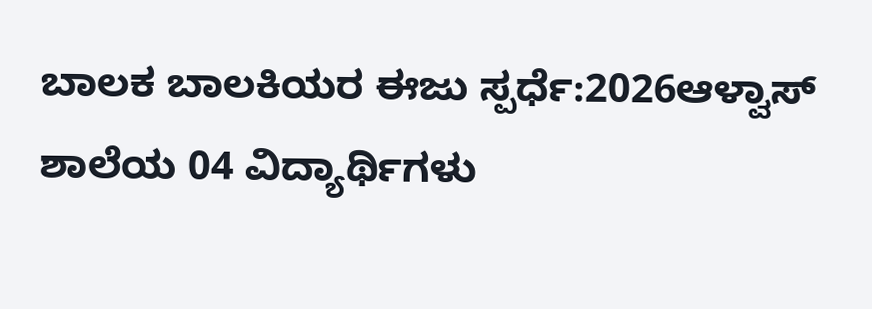ಬಾಲಕ ಬಾಲಕಿಯರ ಈಜು ಸ್ಪರ್ಧೆ:2026ಆಳ್ವಾಸ್ ಶಾಲೆಯ 04 ವಿದ್ಯಾರ್ಥಿಗಳು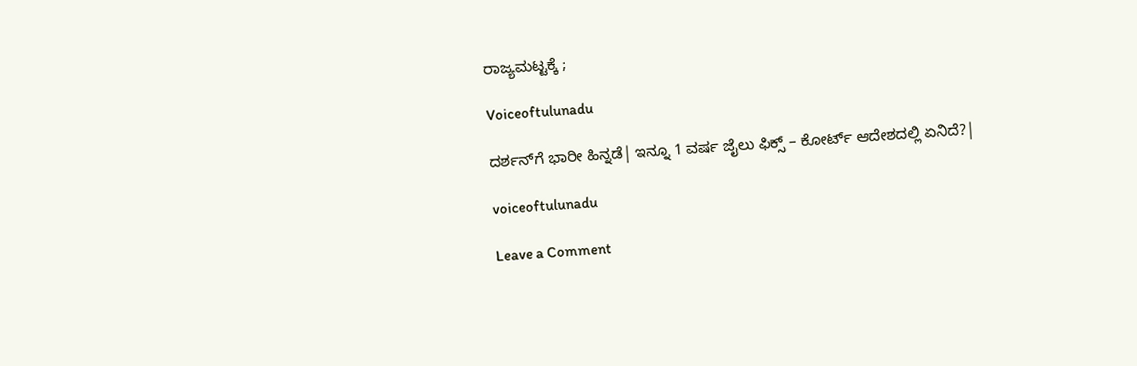ರಾಜ್ಯಮಟ್ಟಕ್ಕೆ ;

Voiceoftulunadu

ದರ್ಶನ್‌ಗೆ ಭಾರೀ ಹಿನ್ನಡೆ| ಇನ್ನೂ 1 ವರ್ಷ ಜೈಲು ಫಿಕ್ಸ್‌ – ಕೋರ್ಟ್‌ ಆದೇಶದಲ್ಲಿ ಏನಿದೆ?|

voiceoftulunadu

Leave a Comment